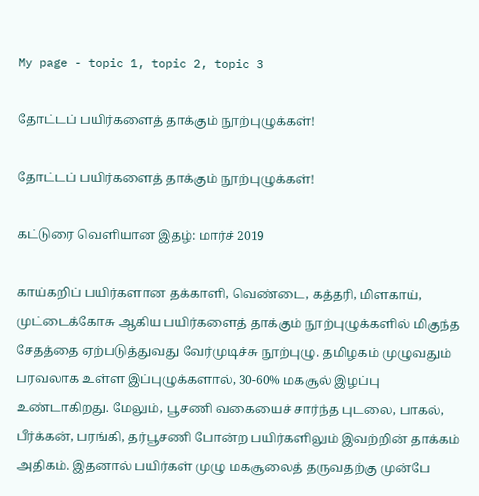My page - topic 1, topic 2, topic 3

தோட்டப் பயிர்களைத் தாக்கும் நூற்புழுக்கள்!

தோட்டப் பயிர்களைத் தாக்கும் நூற்புழுக்கள்!

கட்டுரை வெளியான இதழ்: மார்ச் 2019

காய்கறிப் பயிர்களான தக்காளி, வெண்டை, கத்தரி, மிளகாய், முட்டைக்கோசு ஆகிய பயிர்களைத் தாக்கும் நூற்புழுக்களில் மிகுந்த சேதத்தை ஏற்படுத்துவது வேர்முடிச்சு நூற்புழு. தமிழகம் முழுவதும் பரவலாக உள்ள இப்புழுக்களால், 30-60% மகசூல் இழப்பு உண்டாகிறது. மேலும், பூசணி வகையைச் சார்ந்த புடலை, பாகல், பீர்க்கன், பரங்கி, தர்பூசணி போன்ற பயிர்களிலும் இவற்றின் தாக்கம் அதிகம். இதனால் பயிர்கள் முழு மகசூலைத் தருவதற்கு முன்பே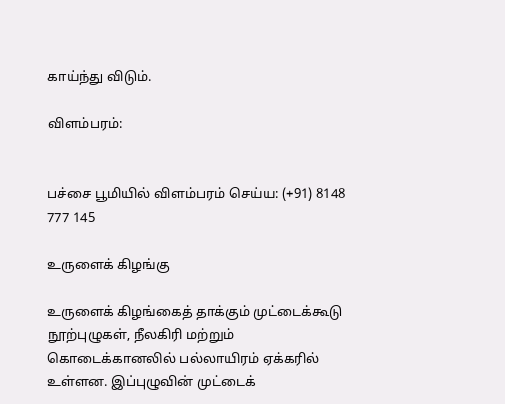காய்ந்து விடும்.

விளம்பரம்:


பச்சை பூமியில் விளம்பரம் செய்ய: (+91) 8148 777 145

உருளைக் கிழங்கு

உருளைக் கிழங்கைத் தாக்கும் முட்டைக்கூடு நூற்புழுகள், நீலகிரி மற்றும் கொடைக்கானலில் பல்லாயிரம் ஏக்கரில் உள்ளன. இப்புழுவின் முட்டைக்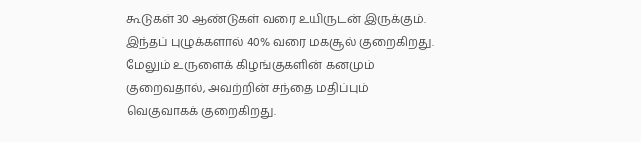கூடுகள் 30 ஆண்டுகள் வரை உயிருடன் இருக்கும். இந்தப் புழுக்களால் 40% வரை மகசூல் குறைகிறது. மேலும் உருளைக் கிழங்குகளின் கனமும் குறைவதால், அவற்றின் சந்தை மதிப்பும் வெகுவாகக் குறைகிறது.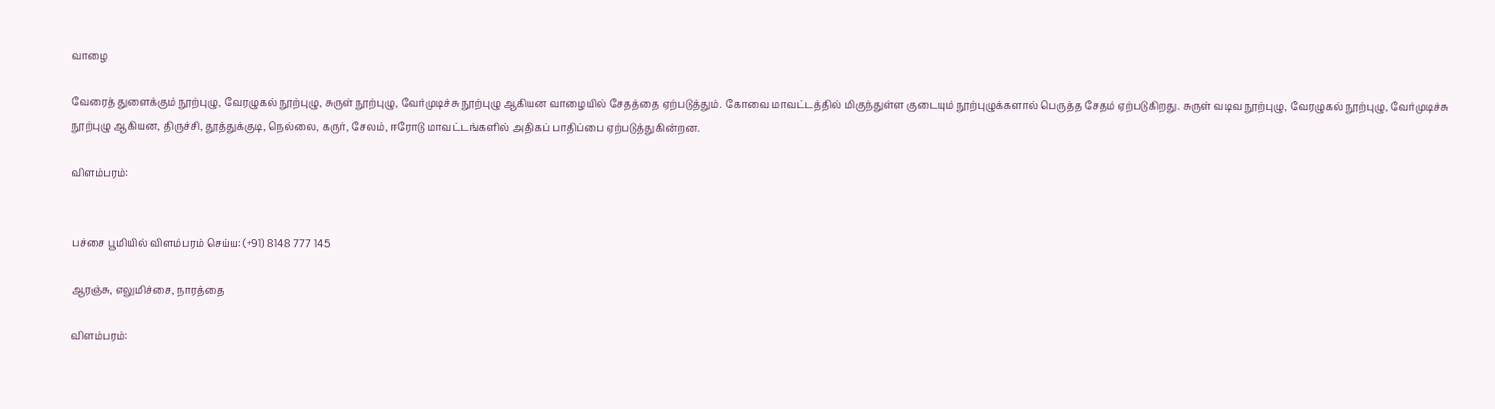வாழை

வேரைத் துளைக்கும் நூற்புழு, வேரழுகல் நூற்புழு, சுருள் நூற்புழு, வேர்முடிச்சு நூற்புழு ஆகியன வாழையில் சேதத்தை ஏற்படுத்தும். கோவை மாவட்டத்தில் மிகுந்துள்ள குடையும் நூற்புழுக்களால் பெருத்த சேதம் ஏற்படுகிறது. சுருள் வடிவ நூற்புழு, வேரழுகல் நூற்புழு, வேர்முடிச்சு நூற்புழு ஆகியன, திருச்சி, தூத்துக்குடி, நெல்லை, கருர், சேலம், ஈரோடு மாவட்டங்களில் அதிகப் பாதிப்பை ஏற்படுத்துகின்றன.

விளம்பரம்:


பச்சை பூமியில் விளம்பரம் செய்ய: (+91) 8148 777 145

ஆரஞ்சு, எலுமிச்சை, நாரத்தை

விளம்பரம்: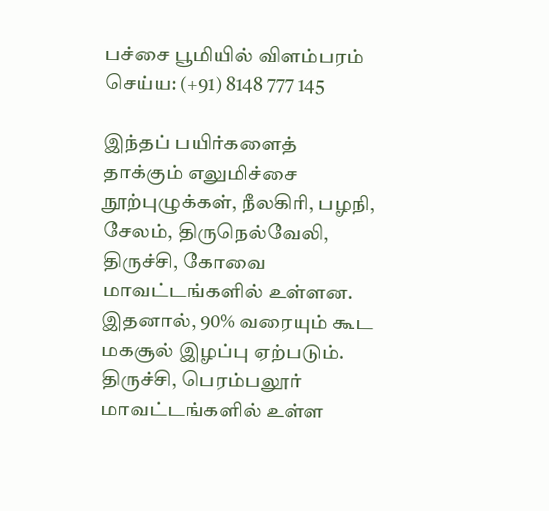பச்சை பூமியில் விளம்பரம் செய்ய: (+91) 8148 777 145

இந்தப் பயிர்களைத் தாக்கும் எலுமிச்சை நூற்புழுக்கள், நீலகிரி, பழநி, சேலம், திருநெல்வேலி, திருச்சி, கோவை மாவட்டங்களில் உள்ளன. இதனால், 90% வரையும் கூட மகசூல் இழப்பு ஏற்படும். திருச்சி, பெரம்பலூர் மாவட்டங்களில் உள்ள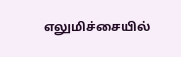எலுமிச்சையில்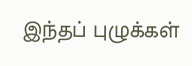இந்தப் புழுக்கள்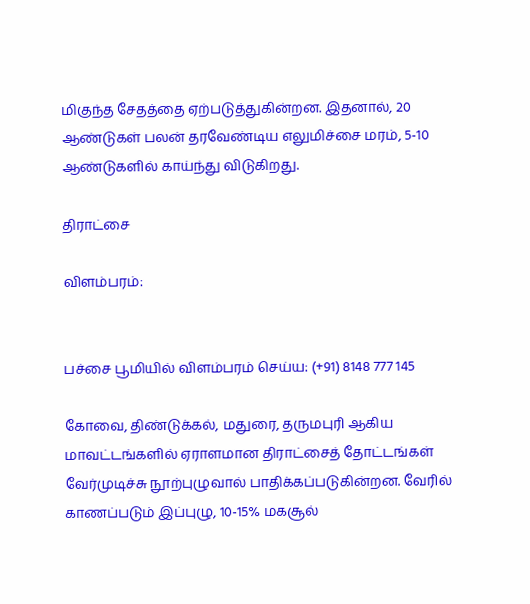மிகுந்த சேதத்தை ஏற்படுத்துகின்றன. இதனால், 20 ஆண்டுகள் பலன் தரவேண்டிய எலுமிச்சை மரம், 5-10 ஆண்டுகளில் காய்ந்து விடுகிறது.

திராட்சை

விளம்பரம்:


பச்சை பூமியில் விளம்பரம் செய்ய: (+91) 8148 777 145

கோவை, திண்டுக்கல், மதுரை, தருமபுரி ஆகிய மாவட்டங்களில் ஏராளமான திராட்சைத் தோட்டங்கள் வேர்முடிச்சு நூற்புழுவால் பாதிக்கப்படுகின்றன. வேரில் காணப்படும் இப்புழு, 10-15% மகசூல்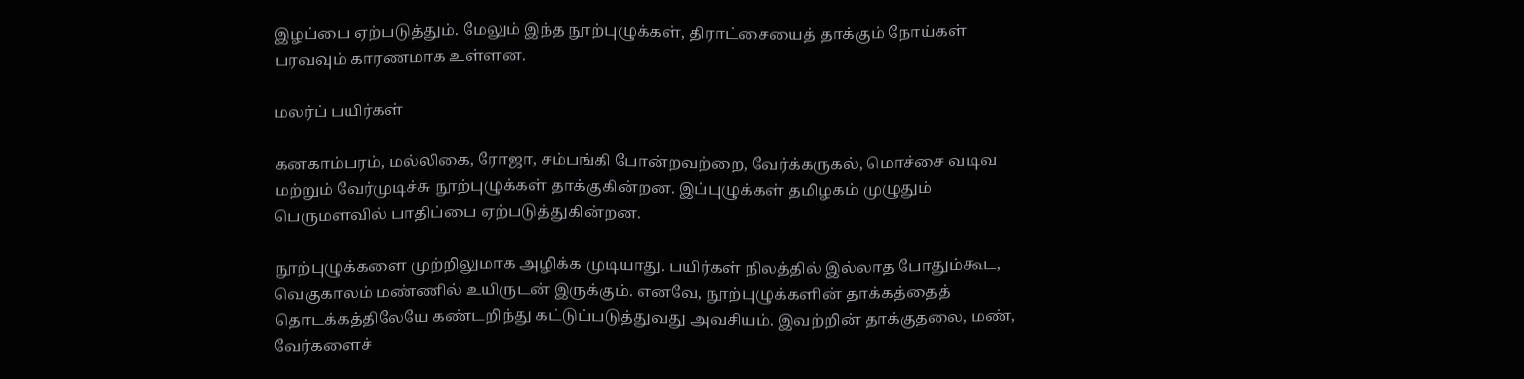இழப்பை ஏற்படுத்தும். மேலும் இந்த நூற்புழுக்கள், திராட்சையைத் தாக்கும் நோய்கள் பரவவும் காரணமாக உள்ளன.

மலர்ப் பயிர்கள்

கனகாம்பரம், மல்லிகை, ரோஜா, சம்பங்கி போன்றவற்றை, வேர்க்கருகல், மொச்சை வடிவ மற்றும் வேர்முடிச்சு நூற்புழுக்கள் தாக்குகின்றன. இப்புழுக்கள் தமிழகம் முழுதும் பெருமளவில் பாதிப்பை ஏற்படுத்துகின்றன.

நூற்புழுக்களை முற்றிலுமாக அழிக்க முடியாது. பயிர்கள் நிலத்தில் இல்லாத போதும்கூட, வெகுகாலம் மண்ணில் உயிருடன் இருக்கும். எனவே, நூற்புழுக்களின் தாக்கத்தைத் தொடக்கத்திலேயே கண்டறிந்து கட்டுப்படுத்துவது அவசியம். இவற்றின் தாக்குதலை, மண், வேர்களைச்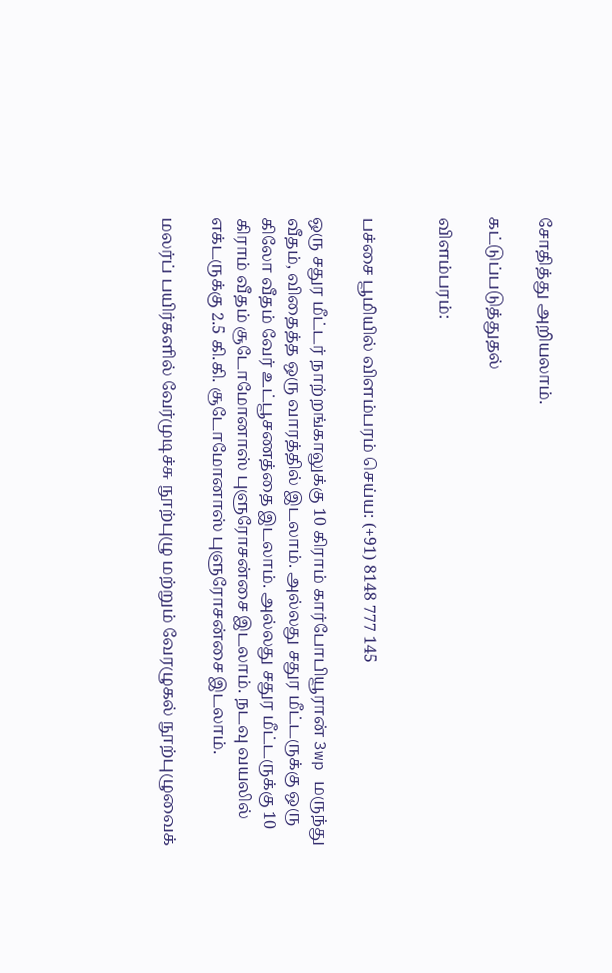சோதித்து அறியலாம்.

கட்டுப்படுத்துதல்

விளம்பரம்:


பச்சை பூமியில் விளம்பரம் செய்ய: (+91) 8148 777 145

ஒரு சதுர மீட்டர் நாற்றங்காலுக்கு 10 கிராம் கார்போபியூரான் 3wp மருந்து வீதம், விதைத்த ஒரு வாரத்தில் இடலாம். அல்லது சதுர மீட்டருக்கு ஒரு கிலோ வீதம் வேர் உட்பூசணத்தை இடலாம். அல்லது சதுர மீட்டருக்கு 10 கிராம் வீதம் சூடோமோனாஸ் புளுரோசன்சை இடலாம். நடவு வயலில் எக்டருக்கு 2.5 கி.கி. சூடோமோனாஸ் புளுரோசன்சை இடலாம்.

மலர்ப் பயிர்களில் வேர்முடிச்சு நூற்புழு மற்றும் வேரழுகல் நூற்புழுவைக்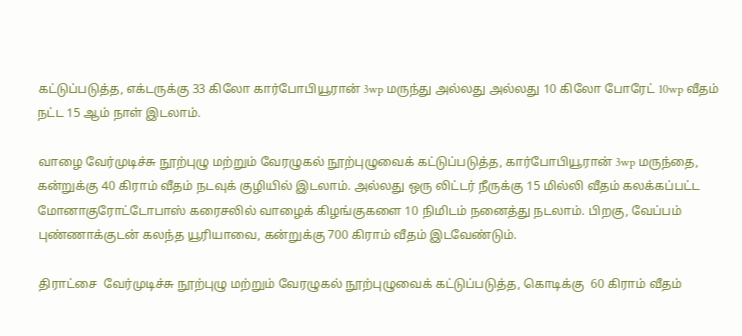கட்டுப்படுத்த, எக்டருக்கு 33 கிலோ கார்போபியூரான் 3wp மருந்து அல்லது அல்லது 10 கிலோ போரேட் 10wp வீதம் நட்ட 15 ஆம் நாள் இடலாம்.

வாழை வேர்முடிச்சு நூற்புழு மற்றும் வேரழுகல் நூற்புழுவைக் கட்டுப்படுத்த, கார்போபியூரான் 3wp மருந்தை, கன்றுக்கு 40 கிராம் வீதம் நடவுக் குழியில் இடலாம். அல்லது ஒரு லிட்டர் நீருக்கு 15 மில்லி வீதம் கலக்கப்பட்ட மோனாகுரோட்டோபாஸ் கரைசலில் வாழைக் கிழங்குகளை 10 நிமிடம் நனைத்து நடலாம். பிறகு, வேப்பம் புண்ணாக்குடன் கலந்த யூரியாவை, கன்றுக்கு 700 கிராம் வீதம் இடவேண்டும்.

திராட்சை  வேர்முடிச்சு நூற்புழு மற்றும் வேரழுகல் நூற்புழுவைக் கட்டுப்படுத்த, கொடிக்கு  60 கிராம் வீதம்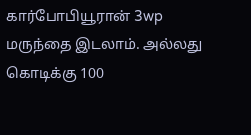கார்போபியூரான் 3wp மருந்தை இடலாம். அல்லது கொடிக்கு 100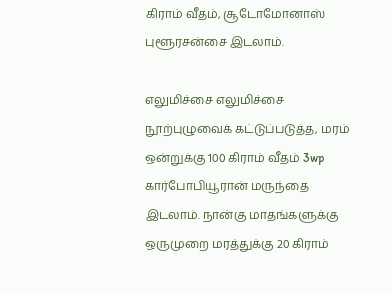கிராம் வீதம், சூடோமோனாஸ் புளூரசன்சை இடலாம்.

எலுமிச்சை எலுமிச்சை நூற்புழுவைக் கட்டுப்படுத்த, மரம் ஒன்றுக்கு 100 கிராம் வீதம் 3wp கார்போபியூரான் மருந்தை இடலாம். நான்கு மாதங்களுக்கு ஒருமுறை மரத்துக்கு 20 கிராம்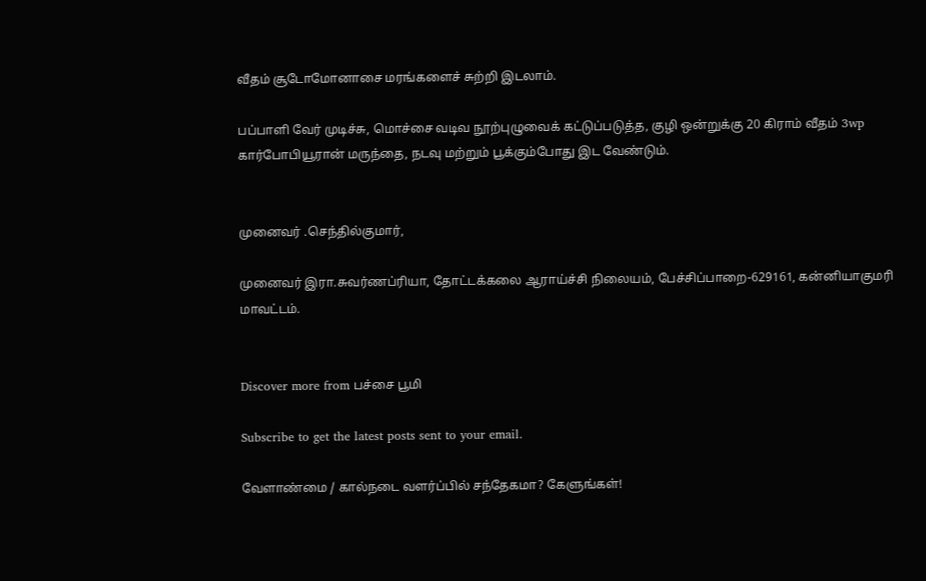வீதம் சூடோமோனாசை மரங்களைச் சுற்றி இடலாம்.

பப்பாளி வேர் முடிச்சு, மொச்சை வடிவ நூற்புழுவைக் கட்டுப்படுத்த, குழி ஒன்றுக்கு 20 கிராம் வீதம் 3wp கார்போபியூரான் மருந்தை, நடவு மற்றும் பூக்கும்போது இட வேண்டும்.


முனைவர் .செந்தில்குமார்,

முனைவர் இரா.சுவர்ணப்ரியா, தோட்டக்கலை ஆராய்ச்சி நிலையம், பேச்சிப்பாறை-629161, கன்னியாகுமரி மாவட்டம்.


Discover more from பச்சை பூமி

Subscribe to get the latest posts sent to your email.

வேளாண்மை / கால்நடை வளர்ப்பில் சந்தேகமா? கேளுங்கள்!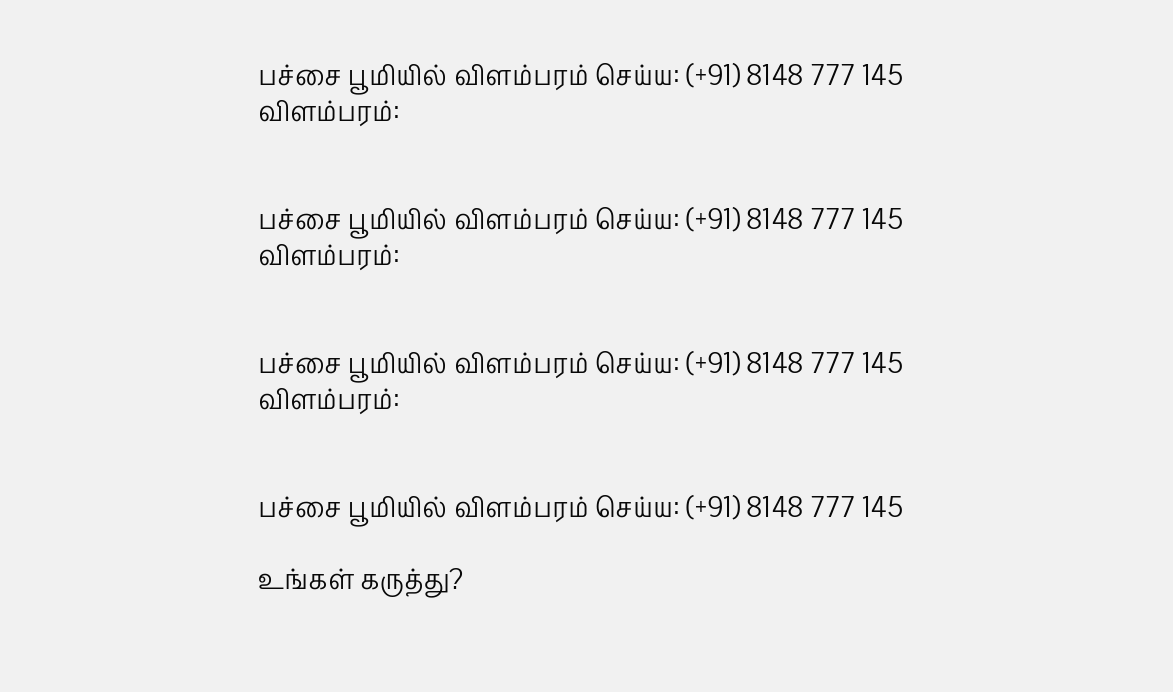பச்சை பூமியில் விளம்பரம் செய்ய: (+91) 8148 777 145
விளம்பரம்:


பச்சை பூமியில் விளம்பரம் செய்ய: (+91) 8148 777 145
விளம்பரம்:


பச்சை பூமியில் விளம்பரம் செய்ய: (+91) 8148 777 145
விளம்பரம்:


பச்சை பூமியில் விளம்பரம் செய்ய: (+91) 8148 777 145

உங்கள் கருத்து?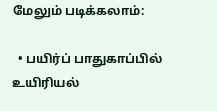மேலும் படிக்கலாம்:

  • பயிர்ப் பாதுகாப்பில் உயிரியல்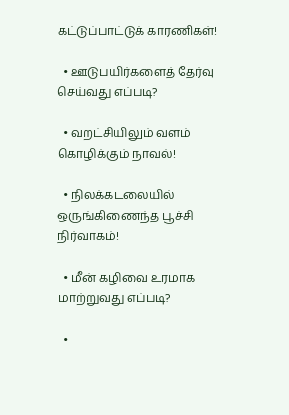கட்டுப்பாட்டுக் காரணிகள்!

  • ஊடுபயிர்களைத் தேர்வு செய்வது எப்படி?

  • வறட்சியிலும் வளம் கொழிக்கும் நாவல்!

  • நிலக்கடலையில் ஒருங்கிணைந்த பூச்சி நிர்வாகம்!

  • மீன் கழிவை உரமாக மாற்றுவது எப்படி?

  •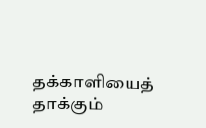தக்காளியைத் தாக்கும்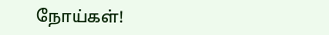நோய்கள்!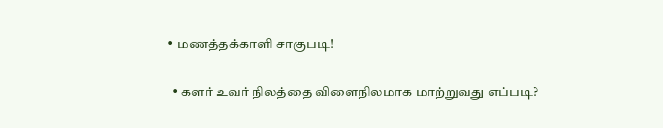• மணத்தக்காளி சாகுபடி!

  • களர் உவர் நிலத்தை விளைநிலமாக மாற்றுவது எப்படி?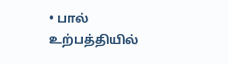• பால் உற்பத்தியில்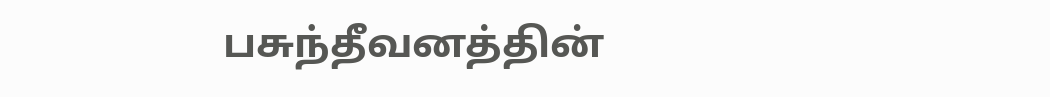பசுந்தீவனத்தின்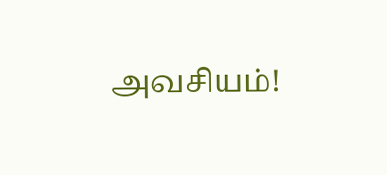அவசியம்!